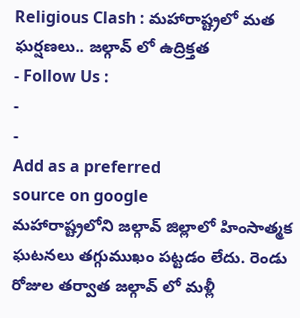Religious Clash : మహారాష్ట్రలో మత ఘర్షణలు.. జల్గావ్ లో ఉద్రిక్తత
- Follow Us :
-
-
Add as a preferred
source on google
మహారాష్ట్రలోని జల్గావ్ జిల్లాలో హింసాత్మక ఘటనలు తగ్గుముఖం పట్టడం లేదు. రెండు రోజుల తర్వాత జల్గావ్ లో మళ్లీ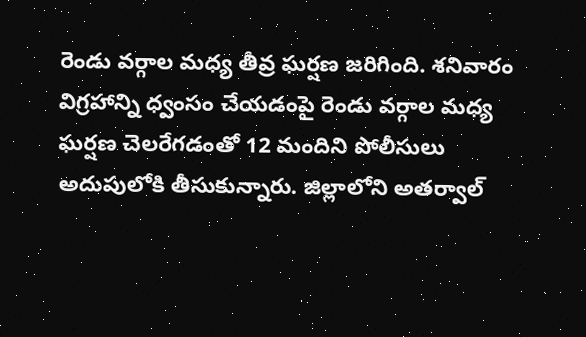రెండు వర్గాల మధ్య తీవ్ర ఘర్షణ జరిగింది. శనివారం విగ్రహాన్ని ధ్వంసం చేయడంపై రెండు వర్గాల మధ్య ఘర్షణ చెలరేగడంతో 12 మందిని పోలీసులు అదుపులోకి తీసుకున్నారు. జిల్లాలోని అతర్వాల్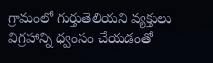గ్రామంలో గుర్తుతెలియని వ్యక్తులు విగ్రహాన్ని ధ్వంసం చేయడంతో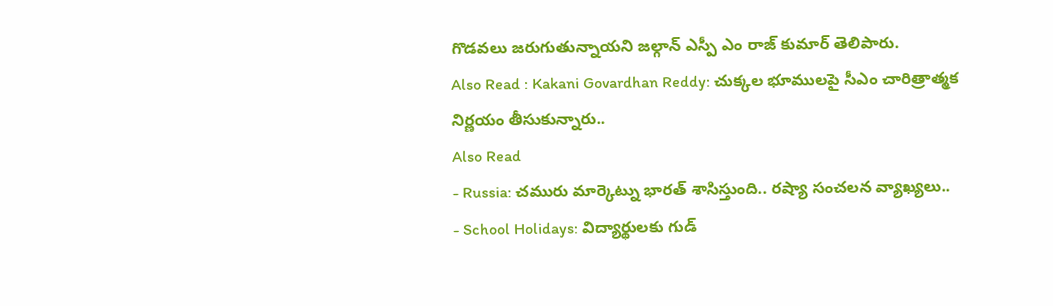గొడవలు జరుగుతున్నాయని జల్గాన్ ఎస్పీ ఎం రాజ్ కుమార్ తెలిపారు.
Also Read : Kakani Govardhan Reddy: చుక్కల భూములపై సీఎం చారిత్రాత్మక నిర్ణయం తీసుకున్నారు..
Also Read
- Russia: చమురు మార్కెట్ను భారత్ శాసిస్తుంది.. రష్యా సంచలన వ్యాఖ్యలు..
- School Holidays: విద్యార్థులకు గుడ్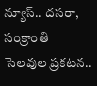న్యూస్.. దసరా, సంక్రాంతి సెలవుల ప్రకటన..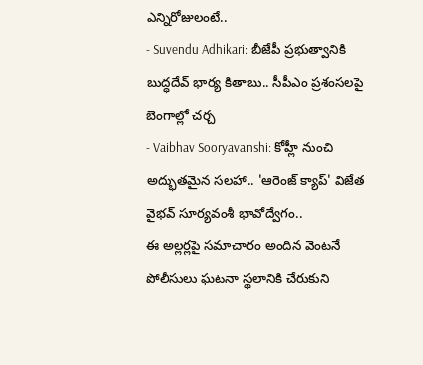ఎన్నిరోజులంటే..
- Suvendu Adhikari: బీజేపీ ప్రభుత్వానికి బుద్ధదేవ్ భార్య కితాబు.. సీపీఎం ప్రశంసలపై బెంగాల్లో చర్చ
- Vaibhav Sooryavanshi: కోహ్లీ నుంచి అద్భుతమైన సలహా.. 'ఆరెంజ్ క్యాప్' విజేత వైభవ్ సూర్యవంశీ భావోద్వేగం..
ఈ అల్లర్లపై సమాచారం అందిన వెంటనే పోలీసులు ఘటనా స్థలానికి చేరుకుని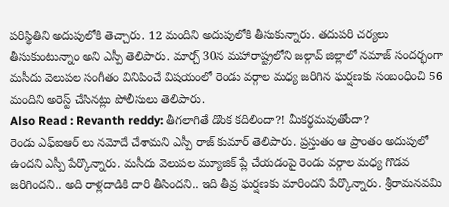పరిస్థితిని అదుపులోకి తెచ్చారు. 12 మందిని అదుపులోకి తీసుకున్నారు. తదుపరి చర్యలు తీసుకుంటున్నాం అని ఎస్పీ తెలిపారు. మార్చ్ 30న మహారాష్ట్రలోని జల్గావ్ జిల్లాలో నమాజ్ సందర్భంగా మసీదు వెలుపల సంగీతం వినిపించే విషయంలో రెండు వర్గాల మధ్య జరిగిన ఘర్షణకు సంబంధించి 56 మందిని అరెస్ట్ చేసినట్లు పోలీసులు తెలిపారు.
Also Read : Revanth reddy: తీగలాగితే డొంక కదిలిందా?! మీకర్థమవుతోందా?
రెండు ఎఫ్ఐఆర్ లు నమోదే చేశామని ఎస్పీ రాజ్ కుమార్ తెలిపారు. ప్రస్తుతం ఆ ప్రాంతం అదుపులో ఉందని ఎస్పీ పేర్కొన్నారు. మసీదు వెలుపల మ్యూజిక్ ప్లే చేయడంపై రెండు వర్గాల మధ్య గొడవ జరిగిందని.. అది రాళ్లదాడికి దారి తీసిందని.. ఇది తీవ్ర ఘర్షణకు మారిందని పేర్కొన్నారు. శ్రీరామనవమి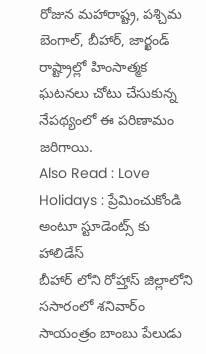రోజున మహారాష్ట్ర, పశ్చిమ బెంగాల్, బీహార్, జార్ఖండ్ రాష్ట్రాల్లో హింసాత్మక ఘటనలు చోటు చేసుకున్న నేపథ్యంలో ఈ పరిణామం జరిగాయి.
Also Read : Love Holidays : ప్రేమించుకోండి అంటూ స్టూడెంట్స్ కు హాలిడేస్
బీహార్ లోని రోహ్తాస్ జిల్లాలోని ససారంలో శనివార్ం సాయంత్రం బాంబు పేలుడు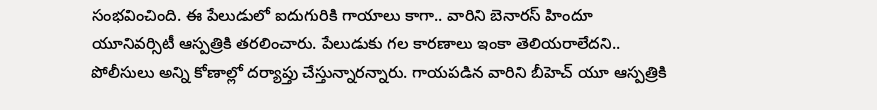సంభవించింది. ఈ పేలుడులో ఐదుగురికి గాయాలు కాగా.. వారిని బెనారస్ హిందూ యూనివర్సిటీ ఆస్పత్రికి తరలించారు. పేలుడుకు గల కారణాలు ఇంకా తెలియరాలేదని.. పోలీసులు అన్ని కోణాల్లో దర్యాప్తు చేస్తున్నారన్నారు. గాయపడిన వారిని బీహెచ్ యూ ఆస్పత్రికి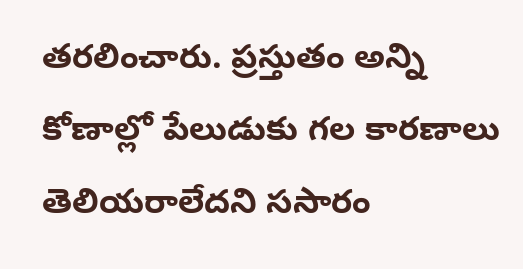తరలించారు. ప్రస్తుతం అన్ని కోణాల్లో పేలుడుకు గల కారణాలు తెలియరాలేదని ససారం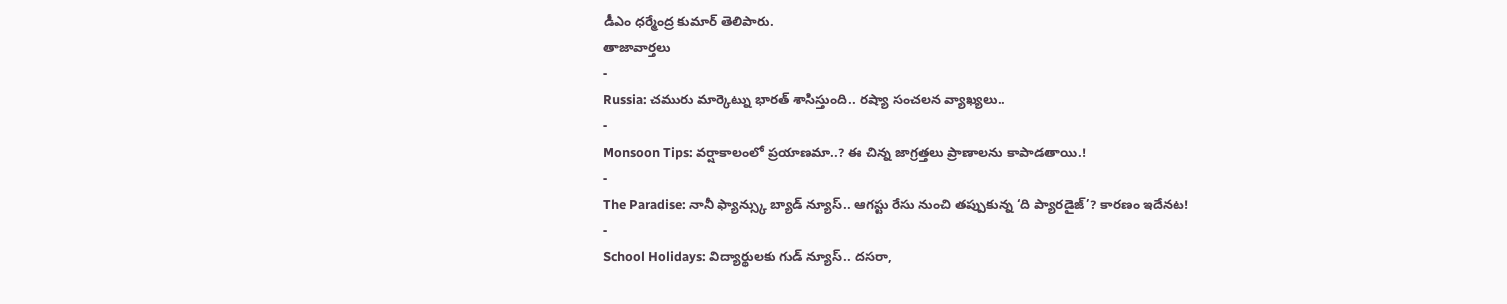డీఎం ధర్మేంద్ర కుమార్ తెలిపారు.
తాజావార్తలు
-
Russia: చమురు మార్కెట్ను భారత్ శాసిస్తుంది.. రష్యా సంచలన వ్యాఖ్యలు..
-
Monsoon Tips: వర్షాకాలంలో ప్రయాణమా..? ఈ చిన్న జాగ్రత్తలు ప్రాణాలను కాపాడతాయి.!
-
The Paradise: నానీ ఫ్యాన్స్కు బ్యాడ్ న్యూస్.. ఆగస్టు రేసు నుంచి తప్పుకున్న ‘ది ప్యారడైజ్’? కారణం ఇదేనట!
-
School Holidays: విద్యార్థులకు గుడ్ న్యూస్.. దసరా,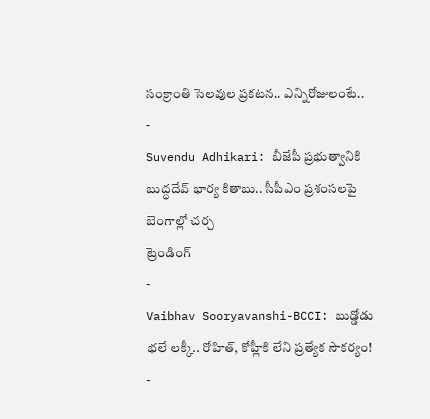సంక్రాంతి సెలవుల ప్రకటన.. ఎన్నిరోజులంటే..
-
Suvendu Adhikari: బీజేపీ ప్రభుత్వానికి బుద్ధదేవ్ భార్య కితాబు.. సీపీఎం ప్రశంసలపై బెంగాల్లో చర్చ
ట్రెండింగ్
-
Vaibhav Sooryavanshi-BCCI: బుడ్డోడు భలే లక్కీ.. రోహిత్, కోహ్లీకి లేని ప్రత్యేక సౌకర్యం!
-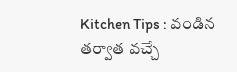Kitchen Tips : వండిన తర్వాత వచ్చే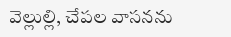వెల్లుల్లి, చేపల వాసనను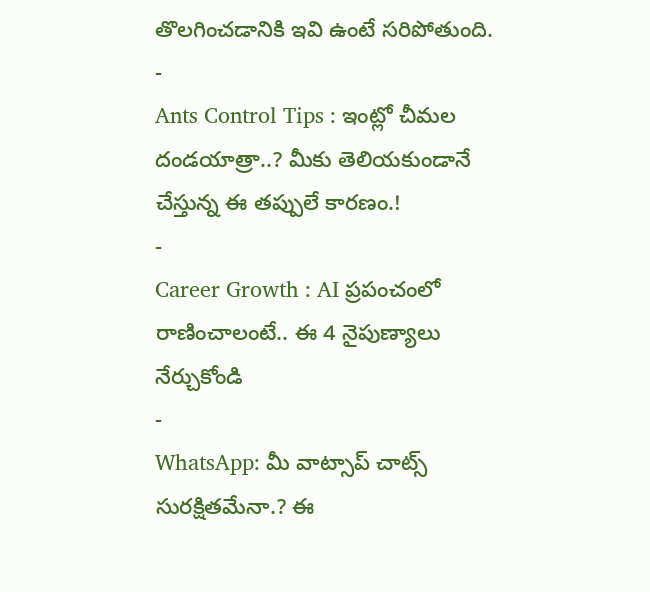తొలగించడానికి ఇవి ఉంటే సరిపోతుంది.
-
Ants Control Tips : ఇంట్లో చీమల దండయాత్రా..? మీకు తెలియకుండానే చేస్తున్న ఈ తప్పులే కారణం.!
-
Career Growth : AI ప్రపంచంలో రాణించాలంటే.. ఈ 4 నైపుణ్యాలు నేర్చుకోండి
-
WhatsApp: మీ వాట్సాప్ చాట్స్ సురక్షితమేనా.? ఈ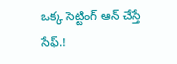ఒక్క సెట్టింగ్ ఆన్ చేస్తే సేఫ్.!